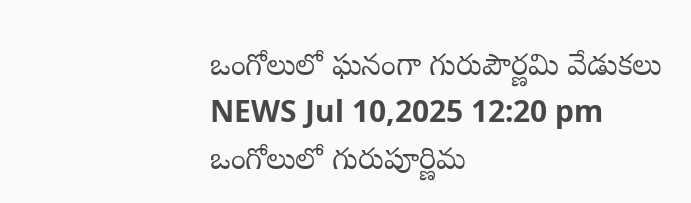ఒంగోలులో ఘనంగా గురుపౌర్ణమి వేడుకలు
NEWS Jul 10,2025 12:20 pm
ఒంగోలులో గురుపూర్ణిమ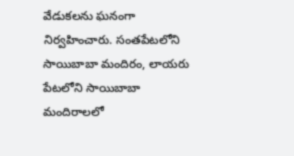వేడుకలను ఘనంగా నిర్వహించారు. సంతపేటలోని సాయిబాబా మందిరం, లాయరు పేటలోని సాయిబాబా మందిరాలలో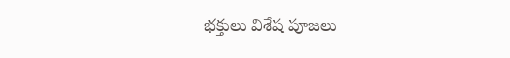భక్తులు విశేష పూజలు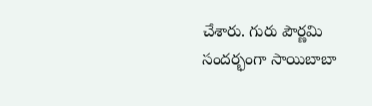చేశారు. గురు పౌర్ణమి సందర్భంగా సాయిబాబా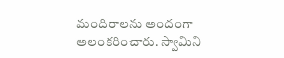మందిరాలను అందంగా అలంకరించారు. స్వామిని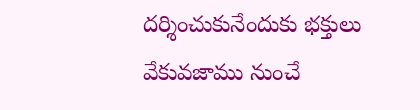దర్శించుకునేందుకు భక్తులు వేకువజాము నుంచే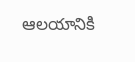ఆలయానికి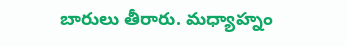బారులు తీరారు. మధ్యాహ్నం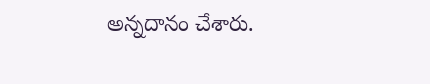అన్నదానం చేశారు.